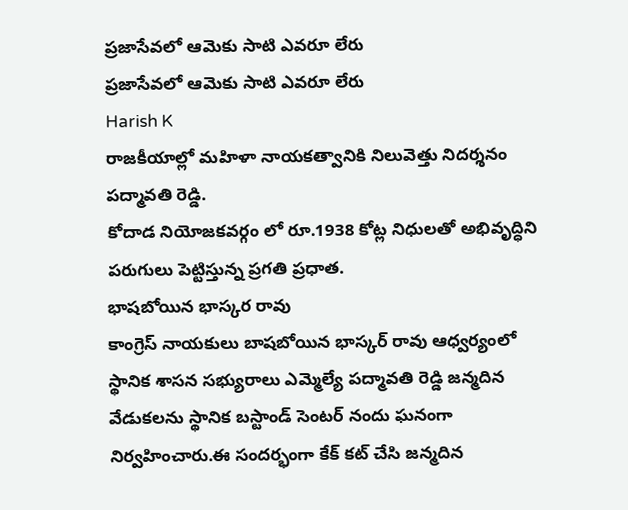ప్రజాసేవలో ఆమెకు సాటి ఎవరూ లేరు
ప్రజాసేవలో ఆమెకు సాటి ఎవరూ లేరు
Harish K
రాజకీయాల్లో మహిళా నాయకత్వానికి నిలువెత్తు నిదర్శనం పద్మావతి రెడ్డి.
కోదాడ నియోజకవర్గం లో రూ.1938 కోట్ల నిధులతో అభివృద్ధిని పరుగులు పెట్టిస్తున్న ప్రగతి ప్రధాత.
భాషబోయిన భాస్కర రావు
కాంగ్రెస్ నాయకులు బాషబోయిన భాస్కర్ రావు ఆధ్వర్యంలో స్థానిక శాసన సభ్యురాలు ఎమ్మెల్యే పద్మావతి రెడ్డి జన్మదిన వేడుకలను స్థానిక బస్టాండ్ సెంటర్ నందు ఘనంగా నిర్వహించారు.ఈ సందర్భంగా కేక్ కట్ చేసి జన్మదిన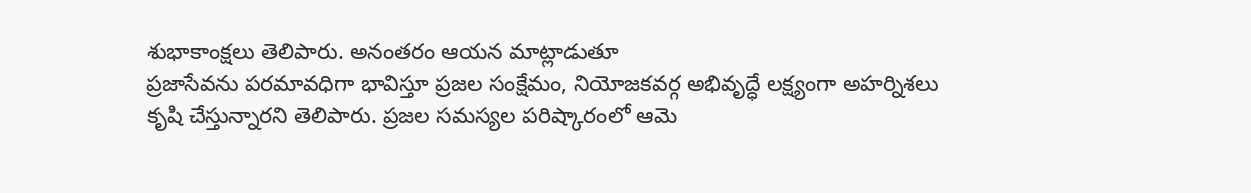శుభాకాంక్షలు తెలిపారు. అనంతరం ఆయన మాట్లాడుతూ
ప్రజాసేవను పరమావధిగా భావిస్తూ ప్రజల సంక్షేమం, నియోజకవర్గ అభివృద్ధే లక్ష్యంగా అహర్నిశలు కృషి చేస్తున్నారని తెలిపారు. ప్రజల సమస్యల పరిష్కారంలో ఆమె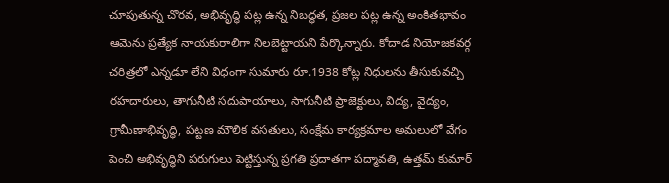చూపుతున్న చొరవ, అభివృద్ధి పట్ల ఉన్న నిబద్ధత, ప్రజల పట్ల ఉన్న అంకితభావం ఆమెను ప్రత్యేక నాయకురాలిగా నిలబెట్టాయని పేర్కొన్నారు. కోదాడ నియోజకవర్గ చరిత్రలో ఎన్నడూ లేని విధంగా సుమారు రూ.1938 కోట్ల నిధులను తీసుకువచ్చి రహదారులు, తాగునీటి సదుపాయాలు, సాగునీటి ప్రాజెక్టులు, విద్య, వైద్యం, గ్రామీణాభివృద్ధి, పట్టణ మౌలిక వసతులు, సంక్షేమ కార్యక్రమాల అమలులో వేగం పెంచి అభివృద్ధిని పరుగులు పెట్టిస్తున్న ప్రగతి ప్రదాతగా పద్మావతి, ఉత్తమ్ కుమార్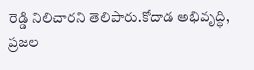రెడ్డి నిలిచారని తెలిపారు.కోదాడ అభివృద్ధి, ప్రజల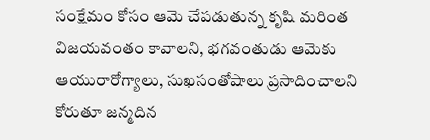సంక్షేమం కోసం ఆమె చేపడుతున్న కృషి మరింత విజయవంతం కావాలని, భగవంతుడు ఆమెకు ఆయురారోగ్యాలు, సుఖసంతోషాలు ప్రసాదించాలని కోరుతూ జన్మదిన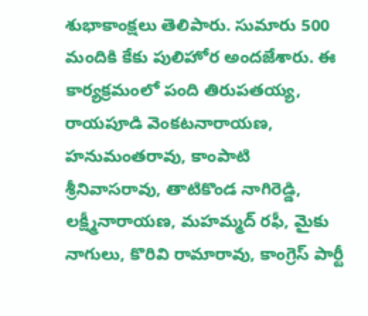శుభాకాంక్షలు తెలిపారు. సుమారు 500 మందికి కేకు పులిహోర అందజేశారు. ఈ కార్యక్రమంలో పంది తిరుపతయ్య, రాయపూడి వెంకటనారాయణ, హనుమంతరావు, కాంపాటి శ్రీనివాసరావు, తాటికొండ నాగిరెడ్డి, లక్ష్మీనారాయణ, మహమ్మద్ రఫీ, మైకు నాగులు, కొరివి రామారావు, కాంగ్రెస్ పార్టీ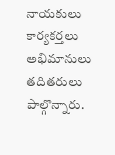నాయకులు కార్యకర్తలు అభిమానులు తదితరులు పాల్గొన్నారు.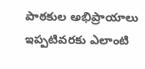పాఠకుల అభిప్రాయాలు
ఇప్పటివరకు ఎలాంటి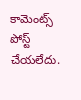కామెంట్స్ పోస్ట్ చేయలేదు.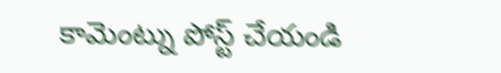కామెంట్ను పోస్ట్ చేయండి